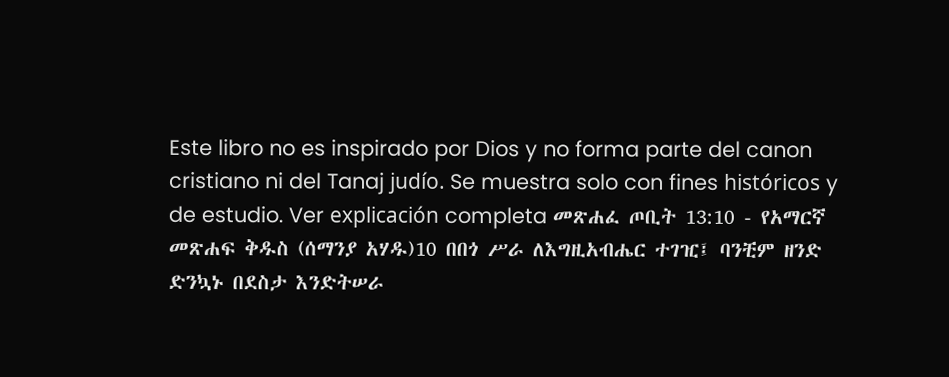Este libro no es inspirado por Dios y no forma parte del canon cristiano ni del Tanaj judío. Se muestra solo con fines históricos y de estudio. Ver explicación completa መጽሐፈ ጦቢት 13:10 - የአማርኛ መጽሐፍ ቅዱስ (ሰማንያ አሃዱ)10 በበጎ ሥራ ለእግዚአብሔር ተገዢ፤ ባንቺም ዘንድ ድንኳኑ በደስታ እንድትሠራ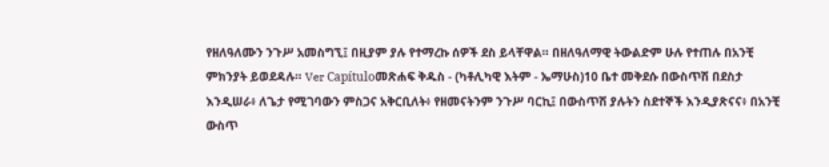የዘለዓለሙን ንጉሥ አመስግኚ፤ በዚያም ያሉ የተማረኩ ሰዎች ደስ ይላቸዋል። በዘለዓለማዊ ትውልድም ሁሉ የተጠሉ በአንቺ ምክንያት ይወደዳሉ። Ver Capítuloመጽሐፍ ቅዱስ - (ካቶሊካዊ እትም - ኤማሁስ)10 ቤተ መቅደሱ በውስጥሽ በደስታ እንዲሠራ፥ ለጌታ የሚገባውን ምስጋና አቅርቢለት፥ የዘመናትንም ንጉሥ ባርኪ፤ በውስጥሽ ያሉትን ስደተኞች እንዲያጽናና፥ በአንቺ ውስጥ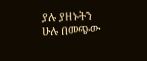ያሉ ያዘኑትን ሁሉ በመጭው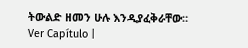ትውልድ ዘመን ሁሉ እንዲያፈቅራቸው። Ver Capítulo |